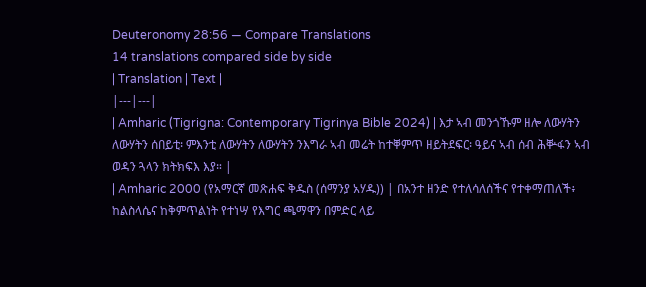Deuteronomy 28:56 — Compare Translations
14 translations compared side by side
| Translation | Text |
|---|---|
| Amharic (Tigrigna: Contemporary Tigrinya Bible 2024) | እታ ኣብ መንጎኹም ዘሎ ለውሃትን ለውሃትን ሰበይቲ፡ ምእንቲ ለውሃትን ለውሃትን ንእግራ ኣብ መሬት ከተቐምጥ ዘይትደፍር፡ ዓይና ኣብ ሰብ ሕቝፋን ኣብ ወዳን ጓላን ክትክፍእ እያ። |
| Amharic 2000 (የአማርኛ መጽሐፍ ቅዱስ (ሰማንያ አሃዱ)) | በአንተ ዘንድ የተለሳለሰችና የተቀማጠለች፥ ከልስላሴና ከቅምጥልነት የተነሣ የእግር ጫማዋን በምድር ላይ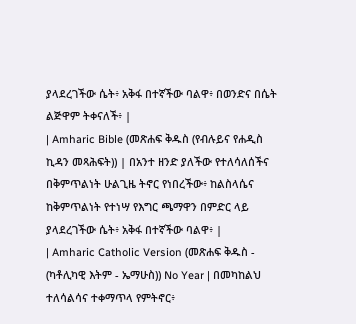ያላደረገችው ሴት፥ አቅፋ በተኛችው ባልዋ፥ በወንድና በሴት ልጅዋም ትቀናለች፥ |
| Amharic Bible (መጽሐፍ ቅዱስ (የብሉይና የሐዲስ ኪዳን መጻሕፍት)) | በአንተ ዘንድ ያለችው የተለሳለሰችና በቅምጥልነት ሁልጊዜ ትኖር የነበረችው፥ ከልስላሴና ከቅምጥልነት የተነሣ የእግር ጫማዋን በምድር ላይ ያላደረገችው ሴት፥ አቅፋ በተኛችው ባልዋ፥ |
| Amharic Catholic Version (መጽሐፍ ቅዱስ - (ካቶሊካዊ እትም - ኤማሁስ)) No Year | በመካከልህ ተለሳልሳና ተቀማጥላ የምትኖር፥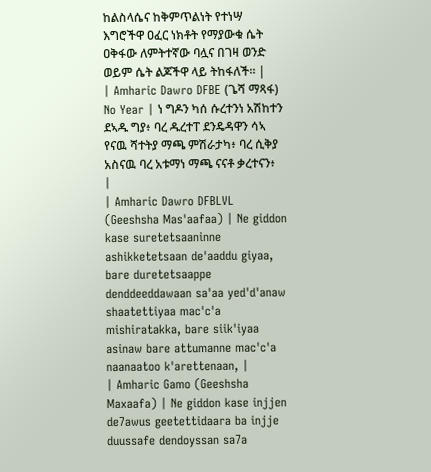ከልስላሴና ከቅምጥልነት የተነሣ እግሮችዋ ዐፈር ነክቶት የማያውቁ ሴት ዐቅፋው ለምትተኛው ባሏና በገዛ ወንድ ወይም ሴት ልጆችዋ ላይ ትከፋለች። |
| Amharic Dawro DFBE (ጌሻ ማጻፋ) No Year | ነ ግዶን ካሰ ሱረተንነ አሽከተን ደኣዱ ግያ፥ ባረ ዱረተፐ ደንዴዳዋን ሳኣ የናዉ ሻተትያ ማጫ ምሽራታካ፥ ባረ ሲቅያ አስናዉ ባረ አቱማነ ማጫ ናናቶ ቃረተናን፥ |
| Amharic Dawro DFBLVL (Geeshsha Mas'aafaa) | Ne giddon kase suretetsaaninne ashikketetsaan de'aaddu giyaa, bare duretetsaappe denddeeddawaan sa'aa yed'd'anaw shaatettiyaa mac'c'a mishiratakka, bare siik'iyaa asinaw bare attumanne mac'c'a naanaatoo k'arettenaan, |
| Amharic Gamo (Geeshsha Maxaafa) | Ne giddon kase injjen de7awus geetettidaara ba injje duussafe dendoyssan sa7a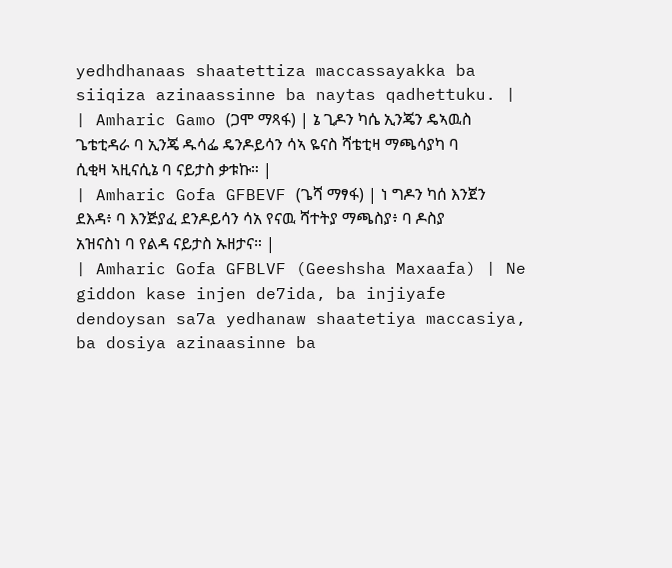yedhdhanaas shaatettiza maccassayakka ba siiqiza azinaassinne ba naytas qadhettuku. |
| Amharic Gamo (ጋሞ ማጻፋ) | ኔ ጊዶን ካሴ ኢንጄን ዴኣዉስ ጌቴቲዳራ ባ ኢንጄ ዱሳፌ ዴንዶይሳን ሳኣ ዬናስ ሻቴቲዛ ማጫሳያካ ባ ሲቂዛ ኣዚናሲኔ ባ ናይታስ ቃቱኩ። |
| Amharic Gofa GFBEVF (ጌሻ ማፃፋ) | ነ ግዶን ካሰ እንጀን ደእዳ፥ ባ እንጅያፈ ደንዶይሳን ሳአ የናዉ ሻተትያ ማጫስያ፥ ባ ዶስያ አዝናስነ ባ የልዳ ናይታስ ኡዘታና። |
| Amharic Gofa GFBLVF (Geeshsha Maxaafa) | Ne giddon kase injen de7ida, ba injiyafe dendoysan sa7a yedhanaw shaatetiya maccasiya, ba dosiya azinaasinne ba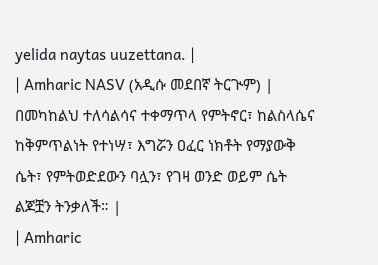yelida naytas uuzettana. |
| Amharic NASV (አዲሱ መደበኛ ትርጒም) | በመካከልህ ተለሳልሳና ተቀማጥላ የምትኖር፣ ከልስላሴና ከቅምጥልነት የተነሣ፣ እግሯን ዐፈር ነክቶት የማያውቅ ሴት፣ የምትወድደውን ባሏን፣ የገዛ ወንድ ወይም ሴት ልጆቿን ትንቃለች። |
| Amharic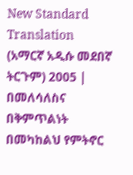New Standard Translation (አማርኛ አዲሱ መደበኛ ትርጉም) 2005 | በመለሳለስና በቅምጥልነት በመካከልህ የምትኖር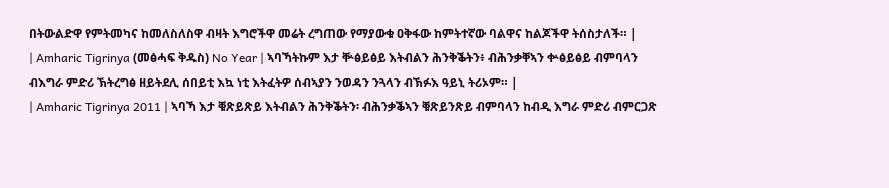በትውልድዋ የምትመካና ከመለስለስዋ ብዛት እግሮችዋ መሬት ረግጠው የማያውቁ ዐቅፋው ከምትተኛው ባልዋና ከልጆችዋ ትሰስታለች። |
| Amharic Tigrinya (መፅሓፍ ቅዱስ) No Year | ኣባኻትኩም እታ ቝፅይፅይ እትብልን ሕንቅቕትን፥ ብሕንቃቐኣን ቍፅይፅይ ብምባላን ብእግራ ምድሪ ኽትረግፅ ዘይትደሊ ሰበይቲ እኳ ነቲ እትፈትዎ ሰብኣያን ንወዳን ንጓላን ብኽፉእ ዓይኒ ትሪኦም። |
| Amharic Tigrinya 2011 | ኣባኻ እታ ቑጽይጽይ እትብልን ሕንቅቕትን፡ ብሕንቃቕኣን ቑጽይንጽይ ብምባላን ከብዲ እግራ ምድሪ ብምርጋጽ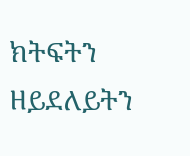ክትፍትን ዘይደለይትን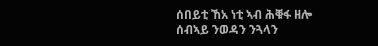ሰበይቲ ኸአ ነቲ ኣብ ሕቑፋ ዘሎ ሰብኣይ ንወዳን ንጓላን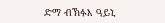ድማ ብኽፉእ ዓይኒ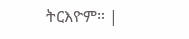ትርእዮም። |